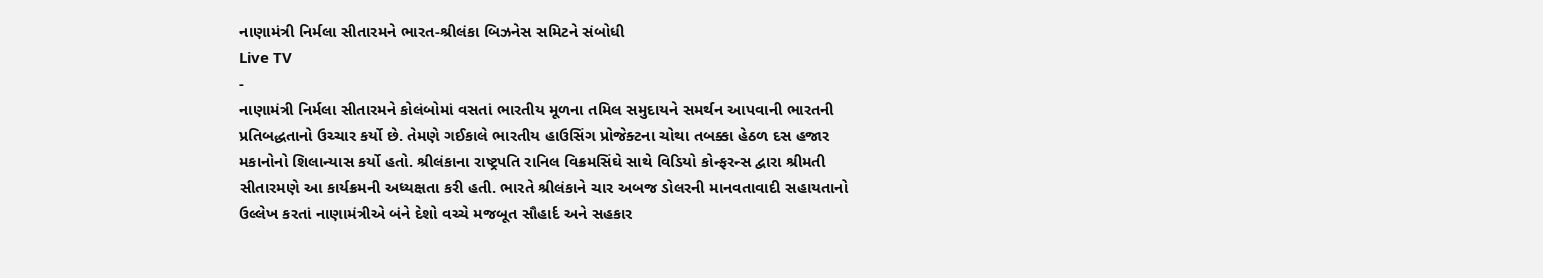નાણામંત્રી નિર્મલા સીતારમને ભારત-શ્રીલંકા બિઝનેસ સમિટને સંબોધી
Live TV
-
નાણામંત્રી નિર્મલા સીતારમને કોલંબોમાં વસતાં ભારતીય મૂળના તમિલ સમુદાયને સમર્થન આપવાની ભારતની પ્રતિબદ્ધતાનો ઉચ્ચાર કર્યો છે. તેમણે ગઈકાલે ભારતીય હાઉસિંગ પ્રોજેક્ટના ચોથા તબક્કા હેઠળ દસ હજાર મકાનોનો શિલાન્યાસ કર્યો હતો. શ્રીલંકાના રાષ્ટ્રપતિ રાનિલ વિક્રમસિંઘે સાથે વિડિયો કોન્ફરન્સ દ્વારા શ્રીમતી સીતારમણે આ કાર્યક્રમની અધ્યક્ષતા કરી હતી. ભારતે શ્રીલંકાને ચાર અબજ ડોલરની માનવતાવાદી સહાયતાનો ઉલ્લેખ કરતાં નાણામંત્રીએ બંને દેશો વચ્ચે મજબૂત સૌહાર્દ અને સહકાર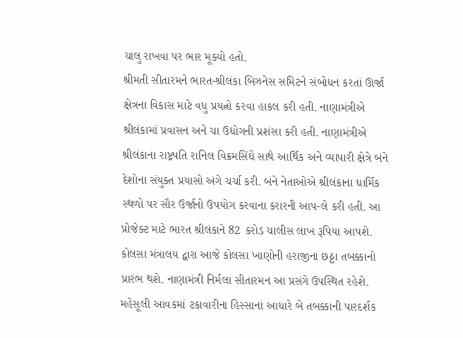ચાલુ રાખવા પર ભાર મૂક્યો હતો.
શ્રીમતી સીતારમને ભારત-શ્રીલંકા બિઝનેસ સમિટને સંબોધન કરતાં ઊર્જા ક્ષેત્રના વિકાસ માટે વધુ પ્રયત્નો કરવા હાકલ કરી હતી. નાણામંત્રીએ શ્રીલંકામાં પ્રવાસન અને ચા ઉદ્યોગની પ્રશંસા કરી હતી. નાણામંત્રીએ શ્રીલંકાના રાષ્ટ્રપતિ રાનિલ વિક્રમસિંઘે સાથે આર્થિક અને વ્યાપારી ક્ષેત્રે બંને દેશોના સંયુક્ત પ્રયાસો અંગે ચર્ચા કરી. બંને નેતાઓએ શ્રીલંકાના ધાર્મિક સ્થળો પર સૌર ઉર્જાનો ઉપયોગ કરવાના કરારની આપ-લે કરી હતી. આ પ્રોજેક્ટ માટે ભારત શ્રીલંકાને 82 કરોડ ચાલીસ લાખ રૂપિયા આપશે.
કોલસા મંત્રાલય દ્વારા આજે કોલસા ખાણોની હરાજીના છઠ્ઠા તબક્કાનો પ્રારંભ થશે. નાણામંત્રી નિર્મલા સીતારમન આ પ્રસંગે ઉપસ્થિત રહેશે. મહેસૂલી આવકમાં ટકાવારીના હિસ્સાનાં આધારે બે તબક્કાની પારદર્શક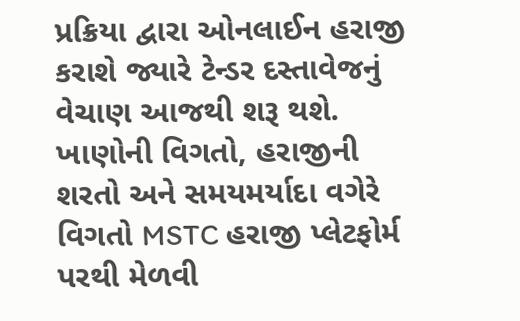પ્રક્રિયા દ્વારા ઓનલાઈન હરાજી કરાશે જ્યારે ટેન્ડર દસ્તાવેજનું વેચાણ આજથી શરૂ થશે. ખાણોની વિગતો, હરાજીની શરતો અને સમયમર્યાદા વગેરે વિગતો MSTC હરાજી પ્લેટફોર્મ પરથી મેળવી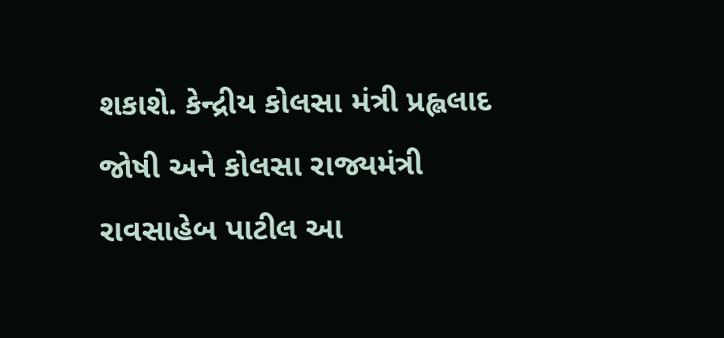શકાશે. કેન્દ્રીય કોલસા મંત્રી પ્રહ્લલાદ જોષી અને કોલસા રાજ્યમંત્રી રાવસાહેબ પાટીલ આ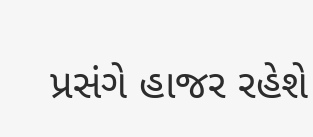પ્રસંગે હાજર રહેશે